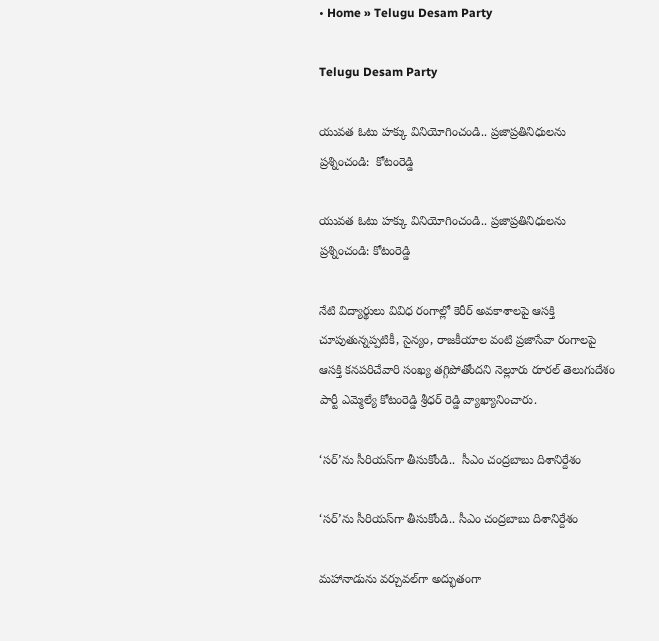• Home » Telugu Desam Party

Telugu Desam Party

యువత ఓటు హక్కు వినియోగించండి.. ప్రజాప్రతినిధులను ప్రశ్నించండి:  కోటంరెడ్డి

యువత ఓటు హక్కు వినియోగించండి.. ప్రజాప్రతినిధులను ప్రశ్నించండి: కోటంరెడ్డి

నేటి విద్యార్థులు వివిధ రంగాల్లో కెరీర్ అవకాశాలపై ఆసక్తి చూపుతున్నప్పటికీ, సైన్యం, రాజకీయాల వంటి ప్రజాసేవా రంగాలపై ఆసక్తి కనపరిచేవారి సంఖ్య తగ్గిపోతోందని నెల్లూరు రూరల్ తెలుగుదేశం పార్టీ ఎమ్మెల్యే కోటంరెడ్డి శ్రీధర్ రెడ్డి వ్యాఖ్యానించారు.

‘సర్‌’ను సీరియస్‌గా తీసుకోండి..  సీఎం చంద్రబాబు దిశానిర్దేశం

‘సర్‌’ను సీరియస్‌గా తీసుకోండి.. సీఎం చంద్రబాబు దిశానిర్దేశం

మహానాడును వర్చువల్‌గా అద్భుతంగా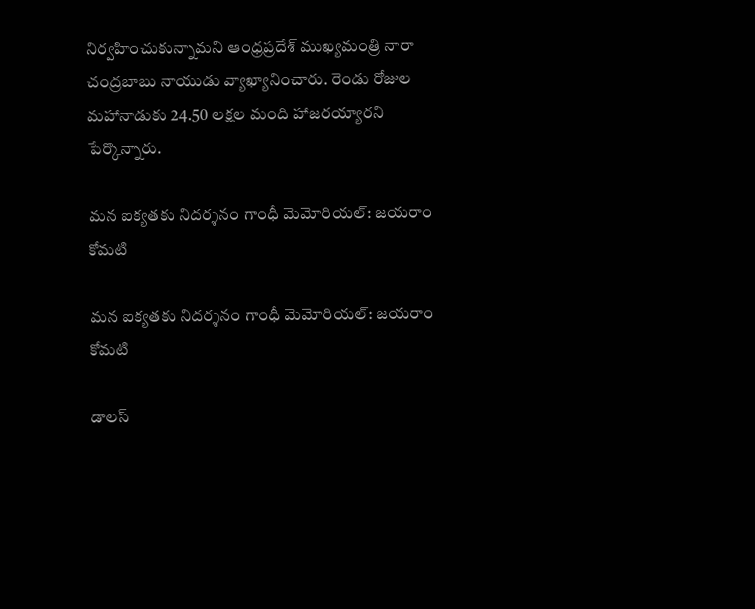నిర్వహించుకున్నామని ఆంధ్రప్రదేశ్ ముఖ్యమంత్రి నారా చంద్రబాబు నాయుడు వ్యాఖ్యానించారు. రెండు రోజుల మహానాడుకు 24.50 లక్షల మంది హాజరయ్యారని పేర్కొన్నారు.

మన ఐక్యతకు నిదర్శనం గాంధీ మెమోరియల్: జయరాం కోమటి

మన ఐక్యతకు నిదర్శనం గాంధీ మెమోరియల్: జయరాం కోమటి

డాలస్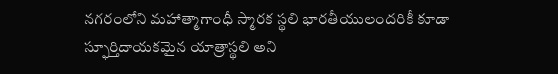నగరంలోని మహాత్మాగాంధీ స్మారక స్థలి భారతీయులందరికీ కూడా స్ఫూర్తిదాయకమైన యాత్రాస్థలి అని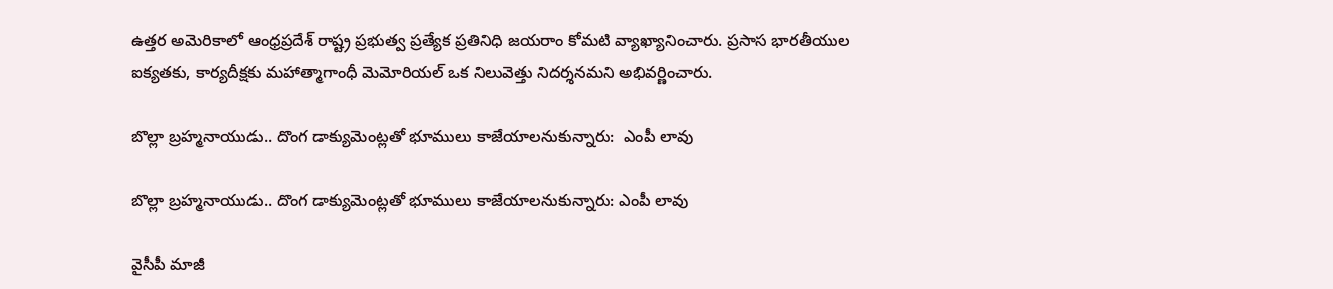ఉత్తర అమెరికాలో ఆంధ్రప్రదేశ్ రాష్ట్ర ప్రభుత్వ ప్రత్యేక ప్రతినిధి జయరాం కోమటి వ్యాఖ్యానించారు. ప్రసాస భారతీయుల ఐక్యతకు, కార్యదీక్షకు మహాత్మాగాంధీ మెమోరియల్ ఒక నిలువెత్తు నిదర్శనమని అభివర్ణించారు.

బొల్లా బ్రహ్మనాయుడు.. దొంగ డాక్యుమెంట్లతో భూములు కాజేయాలనుకున్నారు:  ఎంపీ లావు

బొల్లా బ్రహ్మనాయుడు.. దొంగ డాక్యుమెంట్లతో భూములు కాజేయాలనుకున్నారు: ఎంపీ లావు

వైసీపీ మాజీ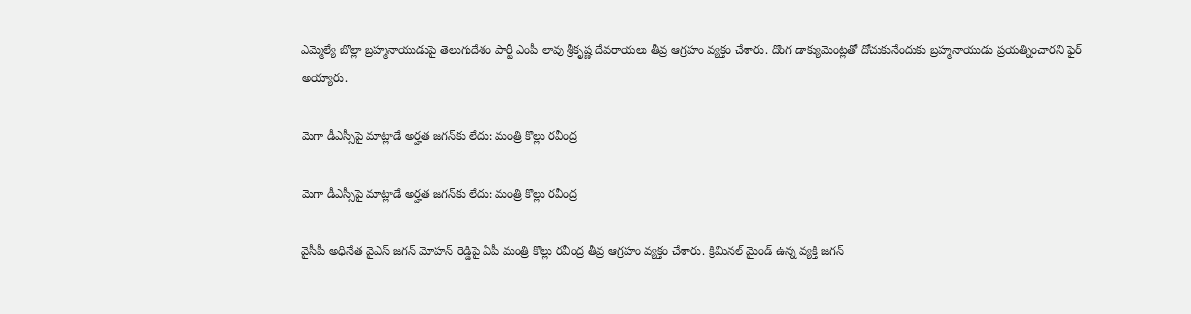ఎమ్మెల్యే బొల్లా బ్రహ్మనాయుడుపై తెలుగుదేశం పార్టీ ఎంపీ లావు శ్రీకృష్ణ దేవరాయలు తీవ్ర ఆగ్రహం వ్యక్తం చేశారు. దొంగ డాక్యుమెంట్లతో దోచుకునేందుకు బ్రహ్మనాయుడు ప్రయత్నించారని ఫైర్ అయ్యారు.

మెగా డీఎస్సీపై మాట్లాడే అర్హత జగన్‌కు లేదు: మంత్రి కొల్లు రవీంద్ర

మెగా డీఎస్సీపై మాట్లాడే అర్హత జగన్‌కు లేదు: మంత్రి కొల్లు రవీంద్ర

వైసీపీ అధినేత వైఎస్ జగన్ మోహన్ రెడ్డిపై ఏపీ మంత్రి కొల్లు రవీంద్ర తీవ్ర ఆగ్రహం వ్యక్తం చేశారు. క్రిమినల్ మైండ్ ఉన్న వ్యక్తి జగన్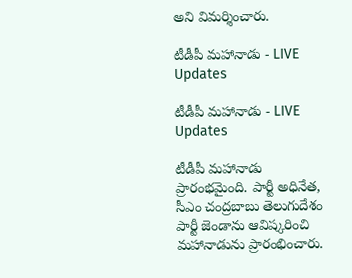అని విమర్శించారు.

టీడీపీ మహానాడు - LIVE Updates

టీడీపీ మహానాడు - LIVE Updates

టీడీపీ మహానాడు ప్రారంభమైంది. పార్టీ అధినేత, సీఎం చంద్రబాబు తెలుగుదేశం పార్టీ జెండాను ఆవిష్కరించి మహానాడును ప్రారంభించారు.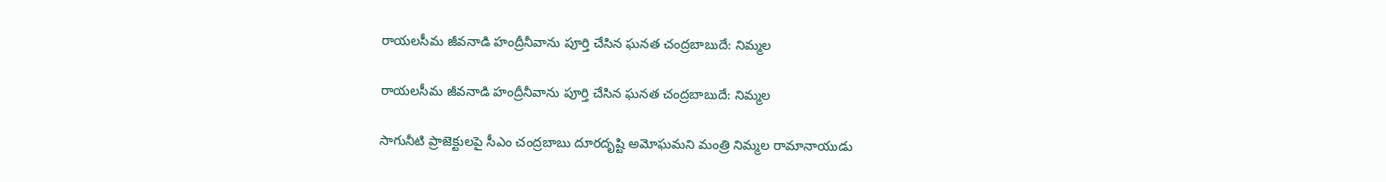రాయలసీమ జీవనాడి హంద్రీనీవాను పూర్తి చేసిన ఘనత చంద్రబాబుదే: నిమ్మల

రాయలసీమ జీవనాడి హంద్రీనీవాను పూర్తి చేసిన ఘనత చంద్రబాబుదే: నిమ్మల

సాగునీటి ప్రాజెక్టులపై సీఎం చంద్రబాబు దూరదృష్టి అమోఘమని మంత్రి నిమ్మల రామానాయుడు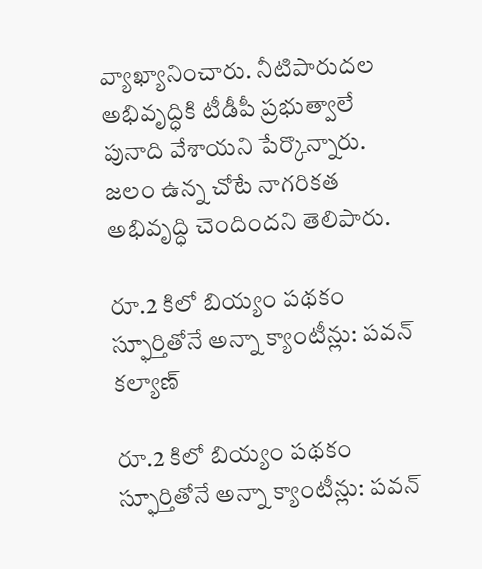వ్యాఖ్యానించారు. నీటిపారుదల అభివృద్ధికి టీడీపీ ప్రభుత్వాలే పునాది వేశాయని పేర్కొన్నారు. జలం ఉన్న చోటే నాగరికత అభివృద్ధి చెందిందని తెలిపారు.

రూ.2 కిలో బియ్యం పథకం స్ఫూర్తితోనే అన్నా క్యాంటీన్లు: పవన్ కల్యాణ్

రూ.2 కిలో బియ్యం పథకం స్ఫూర్తితోనే అన్నా క్యాంటీన్లు: పవన్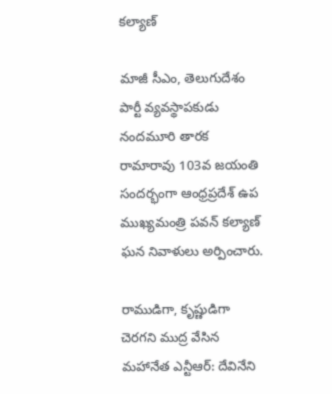కల్యాణ్

మాజీ సీఎం, తెలుగుదేశం పార్టీ వ్యవస్థాపకుడు నందమూరి తారక రామారావు 103వ జయంతి సందర్భంగా ఆంధ్రప్రదేశ్ ఉప ముఖ్యమంత్రి పవన్ కల్యాణ్ ఘన నివాళులు అర్పించారు.

రాముడిగా, కృష్ణుడిగా చెరగని ముద్ర వేసిన మహానేత ఎన్టీఆర్: దేవినేని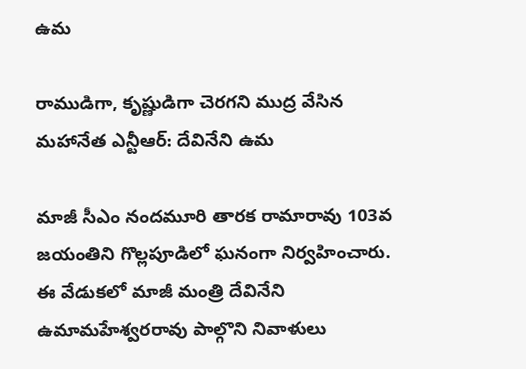ఉమ

రాముడిగా, కృష్ణుడిగా చెరగని ముద్ర వేసిన మహానేత ఎన్టీఆర్: దేవినేని ఉమ

మాజీ సీఎం నందమూరి తారక రామారావు 103వ జయంతిని గొల్లపూడిలో ఘనంగా నిర్వహించారు. ఈ వేడుకలో మాజీ మంత్రి దేవినేని ఉమామహేశ్వరరావు పాల్గొని నివాళులు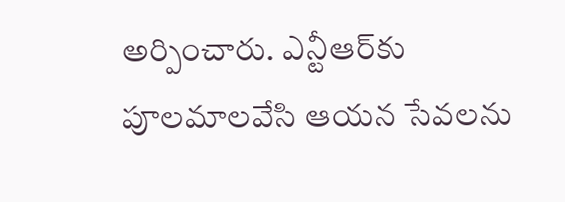అర్పించారు. ఎన్టీఆర్‌కు పూలమాలవేసి ఆయన సేవలను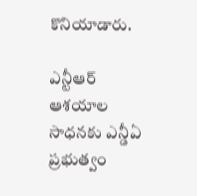కొనియాడారు.

ఎన్టీఆర్ ఆశయాల సాధనకు ఎన్డీఏ ప్రభుత్వం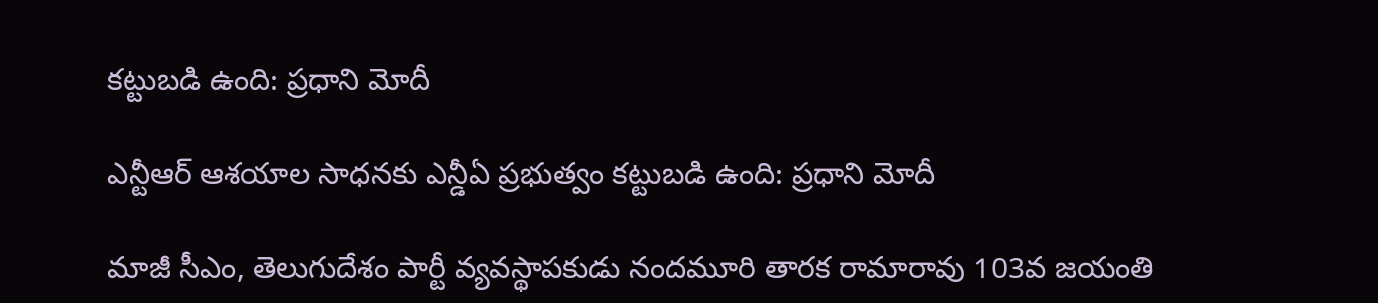కట్టుబడి ఉంది: ప్రధాని మోదీ

ఎన్టీఆర్ ఆశయాల సాధనకు ఎన్డీఏ ప్రభుత్వం కట్టుబడి ఉంది: ప్రధాని మోదీ

మాజీ సీఎం, తెలుగుదేశం పార్టీ వ్యవస్థాపకుడు నందమూరి తారక రామారావు 103వ జయంతి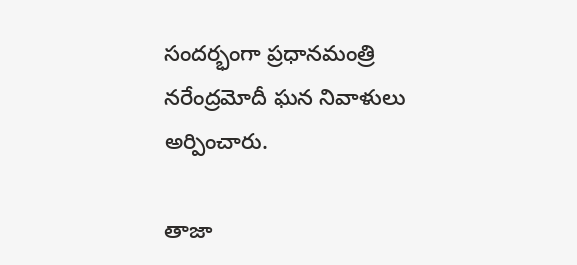సందర్భంగా ప్రధానమంత్రి నరేంద్రమోదీ ఘన నివాళులు అర్పించారు.

తాజా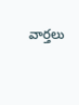వార్తలు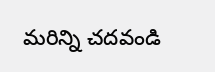మరిన్ని చదవండి